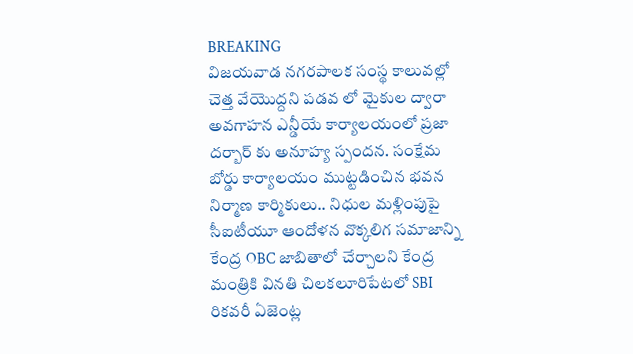BREAKING
విజయవాడ నగరపాలక సంస్థ కాలువల్లో చెత్త వేయొద్దని పడవ లో మైకుల ద్వారా అవగాహన ఎన్డీయే కార్యాలయంలో ప్రజా దర్బార్ కు అనూహ్య స్పందన. సంక్షేమ బోర్డు కార్యాలయం ముట్టడించిన భవన నిర్మాణ కార్మికులు.. నిధుల మళ్లింపుపై సీఐటీయూ ఆందోళన వొక్కలిగ సమాజాన్ని కేంద్ర OBC జాబితాలో చేర్చాలని కేంద్ర మంత్రికి వినతి చిలకలూరిపేటలో SBI రికవరీ ఏజెంట్ల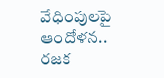వేధింపులపై ఆందోళన.. రజక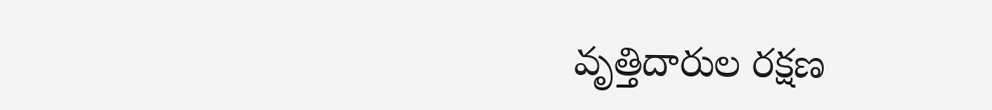వృత్తిదారుల రక్షణ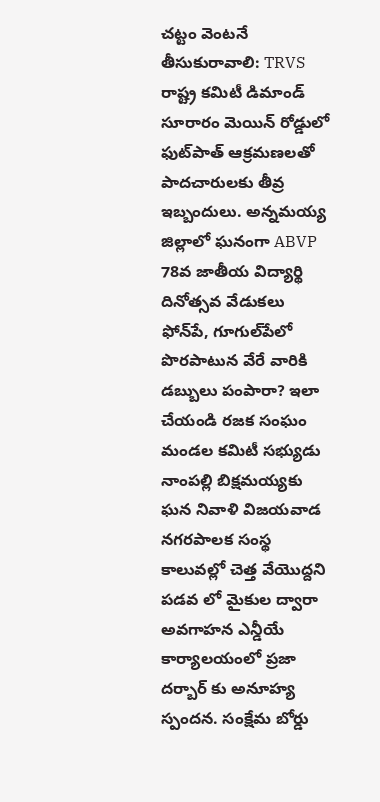చట్టం వెంటనే తీసుకురావాలి: TRVS రాష్ట్ర కమిటీ డిమాండ్ సూరారం మెయిన్ రోడ్డులో ఫుట్‌పాత్ ఆక్రమణలతో పాదచారులకు తీవ్ర ఇబ్బందులు. అన్నమయ్య జిల్లాలో ఘనంగా ABVP 78వ జాతీయ విద్యార్థి దినోత్సవ వేడుకలు ఫోన్‌పే, గూగుల్‌పేలో పొరపాటున వేరే వారికి డబ్బులు పంపారా? ఇలా చేయండి రజక సంఘం మండల కమిటీ సభ్యుడు నాంపల్లి బిక్షమయ్యకు ఘన నివాళి విజయవాడ నగరపాలక సంస్థ కాలువల్లో చెత్త వేయొద్దని పడవ లో మైకుల ద్వారా అవగాహన ఎన్డీయే కార్యాలయంలో ప్రజా దర్బార్ కు అనూహ్య స్పందన. సంక్షేమ బోర్డు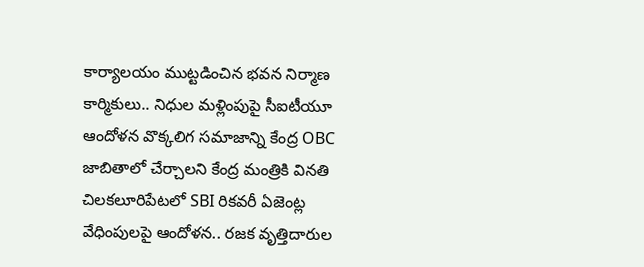కార్యాలయం ముట్టడించిన భవన నిర్మాణ కార్మికులు.. నిధుల మళ్లింపుపై సీఐటీయూ ఆందోళన వొక్కలిగ సమాజాన్ని కేంద్ర OBC జాబితాలో చేర్చాలని కేంద్ర మంత్రికి వినతి చిలకలూరిపేటలో SBI రికవరీ ఏజెంట్ల వేధింపులపై ఆందోళన.. రజక వృత్తిదారుల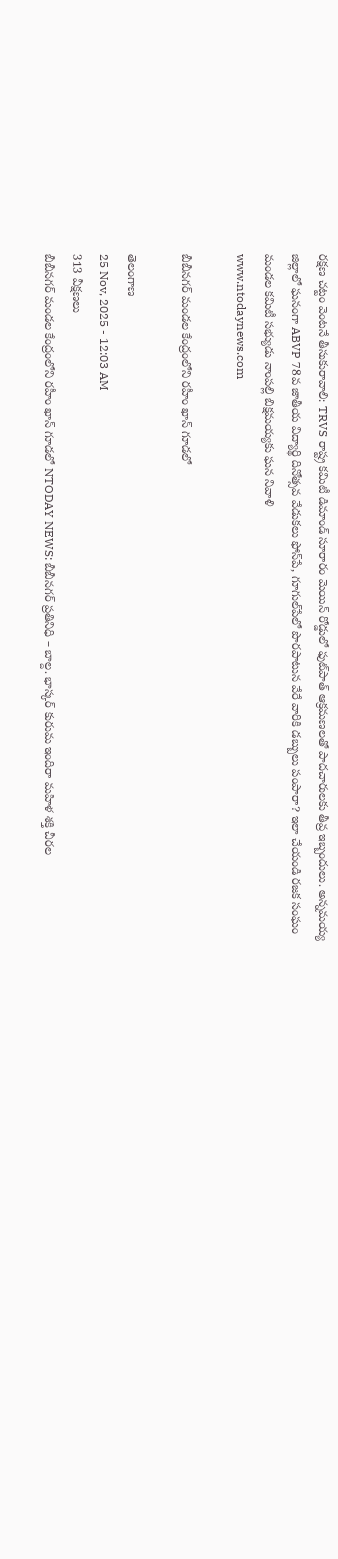రక్షణ చట్టం వెంటనే తీసుకురావాలి: TRVS రాష్ట్ర కమిటీ డిమాండ్ సూరారం మెయిన్ రోడ్డులో ఫుట్‌పాత్ ఆక్రమణలతో పాదచారులకు తీవ్ర ఇబ్బందులు. అన్నమయ్య జిల్లాలో ఘనంగా ABVP 78వ జాతీయ విద్యార్థి దినోత్సవ వేడుకలు ఫోన్‌పే, గూగుల్‌పేలో పొరపాటున వేరే వారికి డబ్బులు పంపారా? ఇలా చేయండి రజక సంఘం మండల కమిటీ సభ్యుడు నాంపల్లి బిక్షమయ్యకు ఘన నివాళి
www.ntodaynews.com

బీబీనగర్ మండల కేంద్రంలోని రహీం ఖాన్ గూడలో

తెలంగాణ
25 Nov, 2025 - 12:03 AM
313 వీక్షణలు
బీబీనగర్ మండల కేంద్రంలోని రహీం ఖాన్ గూడలో NTODAY NEWS: బీబీనగర్ ప్రతినిధి – బాల్ద. భాస్కర్ కురుమ ఇందిరా మహిళ శక్తి చీరల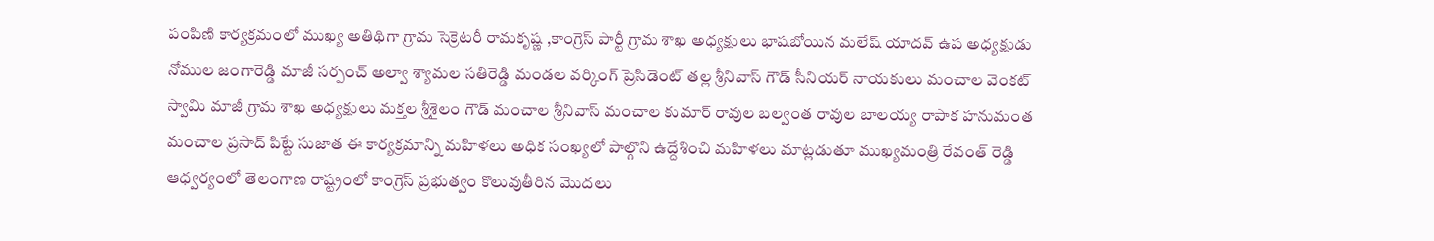పంపిణి కార్యక్రమంలో ముఖ్య అతిథిగా గ్రామ సెక్రెటరీ రామకృష్ణ ,కాంగ్రెస్ పార్టీ గ్రామ శాఖ అధ్యక్షులు భాషబోయిన మలేష్ యాదవ్ ఉప అధ్యక్షుడు నోముల జంగారెడ్డి మాజీ సర్పంచ్ అల్వా శ్యామల సతిరెడ్డి మండల వర్కింగ్ ప్రెసిడెంట్ తల్ల శ్రీనివాస్ గౌడ్ సీనియర్ నాయకులు మంచాల వెంకట్ స్వామి మాజీ గ్రామ శాఖ అధ్యక్షులు మక్తల శ్రీశైలం గౌడ్ మంచాల శ్రీనివాస్ మంచాల కుమార్ రావుల బల్వంత రావుల బాలయ్య రాపాక హనుమంత మంచాల ప్రసాద్ పిట్టే సుజాత ఈ కార్యక్రమాన్ని మహిళలు అధిక సంఖ్యలో పాల్గొని ఉద్దేశించి మహిళలు మాట్లడుతూ ముఖ్యమంత్రి రేవంత్ రెడ్డి ఆధ్వర్యంలో తెలంగాణ రాష్ట్రంలో కాంగ్రెస్ ప్రభుత్వం కొలువుతీరిన మొదలు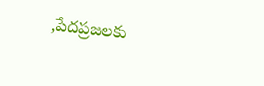,పేదప్రజలకు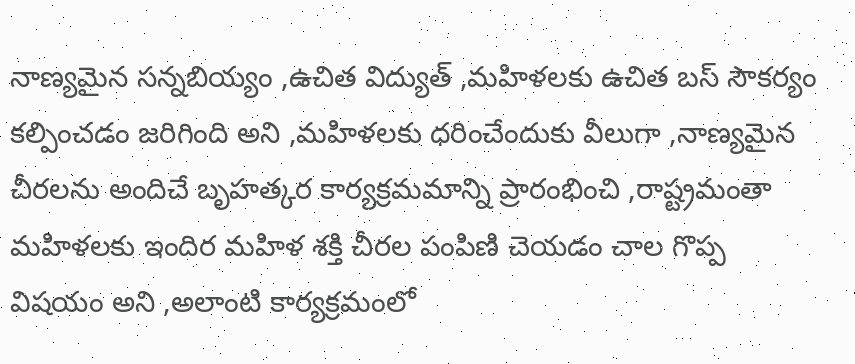నాణ్యమైన సన్నబియ్యం ,ఉచిత విద్యుత్ ,మహిళలకు ఉచిత బస్ సౌకర్యం కల్పించడం జరిగింది అని ,మహిళలకు ధరించేందుకు వీలుగా ,నాణ్యమైన చీరలను అందిచే బృహత్కర కార్యక్రమమాన్ని ప్రారంభించి ,రాష్ట్రమంతా మహిళలకు ఇందిర మహిళ శక్తి చీరల పంపిణి చెయడం చాల గొప్ప విషయం అని ,అలాంటి కార్యక్రమంలో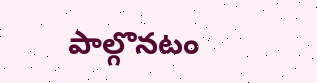పాల్గొనటం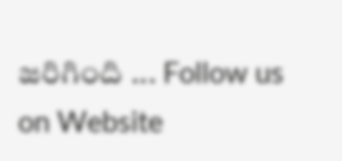జరిగింది ... Follow us on Website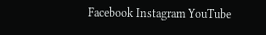Facebook Instagram YouTube